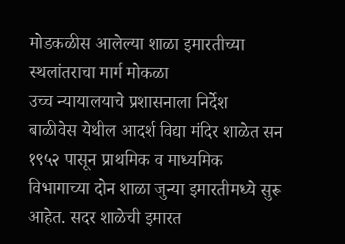मोडकळीस आलेल्या शाळा इमारतीच्या स्थलांतराचा मार्ग मोकळा
उच्च न्यायालयाचे प्रशासनाला निर्देश
बाळीवेस येथील आदर्श विद्या मंदिर शाळेत सन १९५२ पासून प्राथमिक व माध्यमिक विभागाच्या दोन शाळा जुन्या इमारतीमध्ये सुरू आहेत. सदर शाळेची इमारत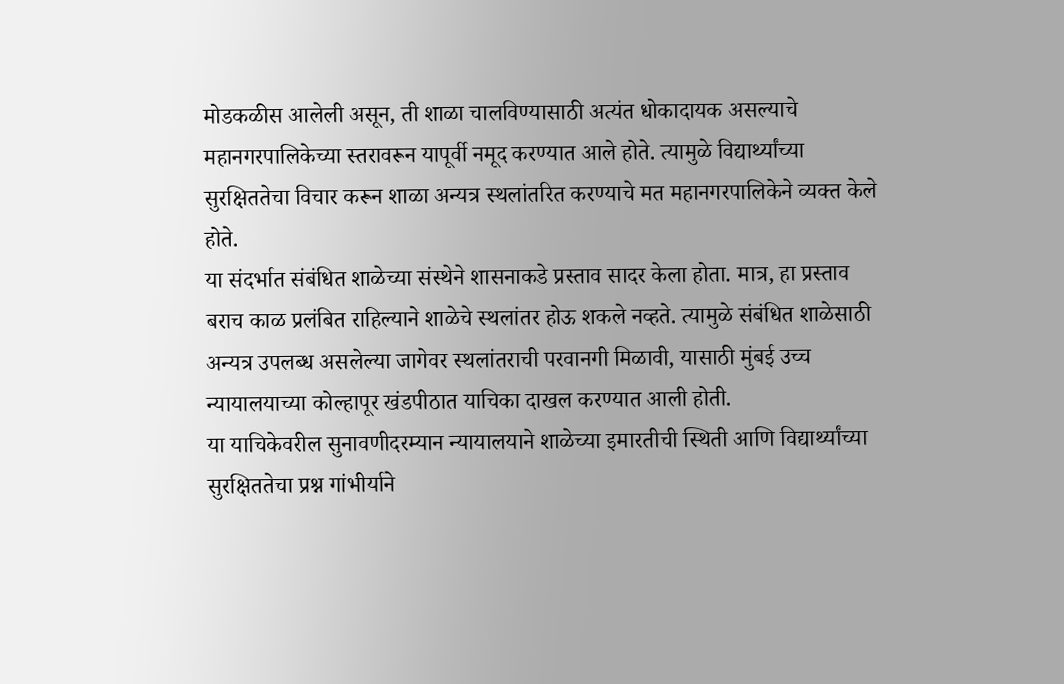मोडकळीस आलेली असून, ती शाळा चालविण्यासाठी अत्यंत धोकादायक असल्याचे महानगरपालिकेच्या स्तरावरून यापूर्वी नमूद करण्यात आले होते. त्यामुळे विद्यार्थ्यांच्या सुरक्षिततेचा विचार करून शाळा अन्यत्र स्थलांतरित करण्याचे मत महानगरपालिकेने व्यक्त केले होते.
या संदर्भात संबंधित शाळेच्या संस्थेने शासनाकडे प्रस्ताव सादर केला होता. मात्र, हा प्रस्ताव बराच काळ प्रलंबित राहिल्याने शाळेचे स्थलांतर होऊ शकले नव्हते. त्यामुळे संबंधित शाळेसाठी अन्यत्र उपलब्ध असलेल्या जागेवर स्थलांतराची परवानगी मिळावी, यासाठी मुंबई उच्च न्यायालयाच्या कोल्हापूर खंडपीठात याचिका दाखल करण्यात आली होती.
या याचिकेवरील सुनावणीदरम्यान न्यायालयाने शाळेच्या इमारतीची स्थिती आणि विद्यार्थ्यांच्या सुरक्षिततेचा प्रश्न गांभीर्याने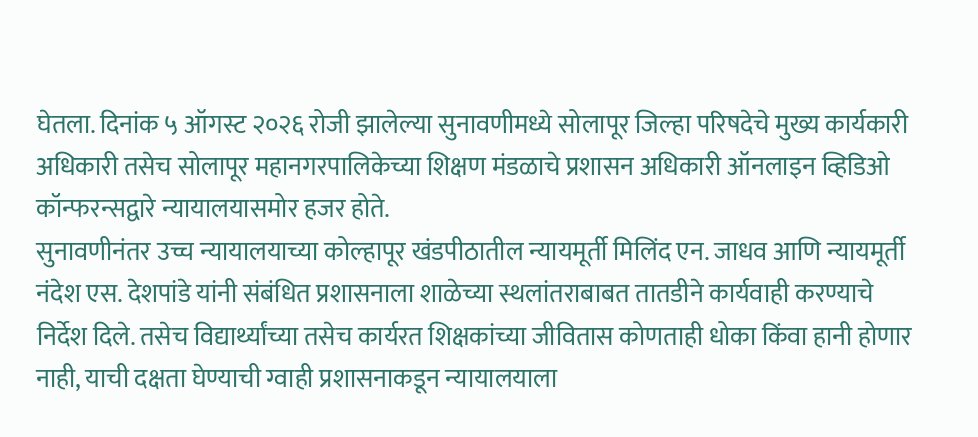घेतला. दिनांक ५ ऑगस्ट २०२६ रोजी झालेल्या सुनावणीमध्ये सोलापूर जिल्हा परिषदेचे मुख्य कार्यकारी अधिकारी तसेच सोलापूर महानगरपालिकेच्या शिक्षण मंडळाचे प्रशासन अधिकारी ऑनलाइन व्हिडिओ कॉन्फरन्सद्वारे न्यायालयासमोर हजर होते.
सुनावणीनंतर उच्च न्यायालयाच्या कोल्हापूर खंडपीठातील न्यायमूर्ती मिलिंद एन. जाधव आणि न्यायमूर्ती नंदेश एस. देशपांडे यांनी संबंधित प्रशासनाला शाळेच्या स्थलांतराबाबत तातडीने कार्यवाही करण्याचे निर्देश दिले. तसेच विद्यार्थ्यांच्या तसेच कार्यरत शिक्षकांच्या जीवितास कोणताही धोका किंवा हानी होणार नाही, याची दक्षता घेण्याची ग्वाही प्रशासनाकडून न्यायालयाला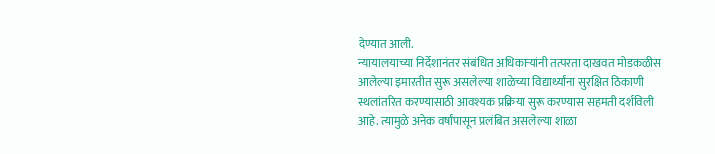देण्यात आली.
न्यायालयाच्या निर्देशानंतर संबंधित अधिकाऱ्यांनी तत्परता दाखवत मोडकळीस आलेल्या इमारतीत सुरू असलेल्या शाळेच्या विद्यार्थ्यांना सुरक्षित ठिकाणी स्थलांतरित करण्यासाठी आवश्यक प्रक्रिया सुरू करण्यास सहमती दर्शविली आहे. त्यामुळे अनेक वर्षांपासून प्रलंबित असलेल्या शाळा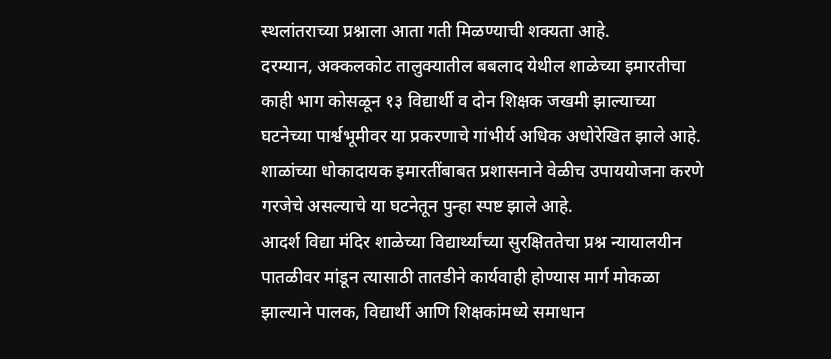स्थलांतराच्या प्रश्नाला आता गती मिळण्याची शक्यता आहे.
दरम्यान, अक्कलकोट तालुक्यातील बबलाद येथील शाळेच्या इमारतीचा काही भाग कोसळून १३ विद्यार्थी व दोन शिक्षक जखमी झाल्याच्या घटनेच्या पार्श्वभूमीवर या प्रकरणाचे गांभीर्य अधिक अधोरेखित झाले आहे. शाळांच्या धोकादायक इमारतींबाबत प्रशासनाने वेळीच उपाययोजना करणे गरजेचे असल्याचे या घटनेतून पुन्हा स्पष्ट झाले आहे.
आदर्श विद्या मंदिर शाळेच्या विद्यार्थ्यांच्या सुरक्षिततेचा प्रश्न न्यायालयीन पातळीवर मांडून त्यासाठी तातडीने कार्यवाही होण्यास मार्ग मोकळा झाल्याने पालक, विद्यार्थी आणि शिक्षकांमध्ये समाधान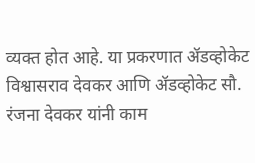व्यक्त होत आहे. या प्रकरणात ॲडव्होकेट विश्वासराव देवकर आणि ॲडव्होकेट सौ. रंजना देवकर यांनी काम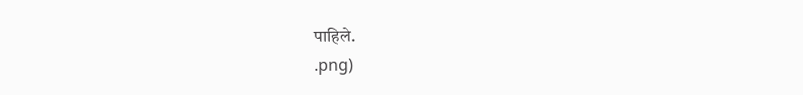पाहिले.
.png)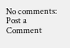No comments:
Post a Comment